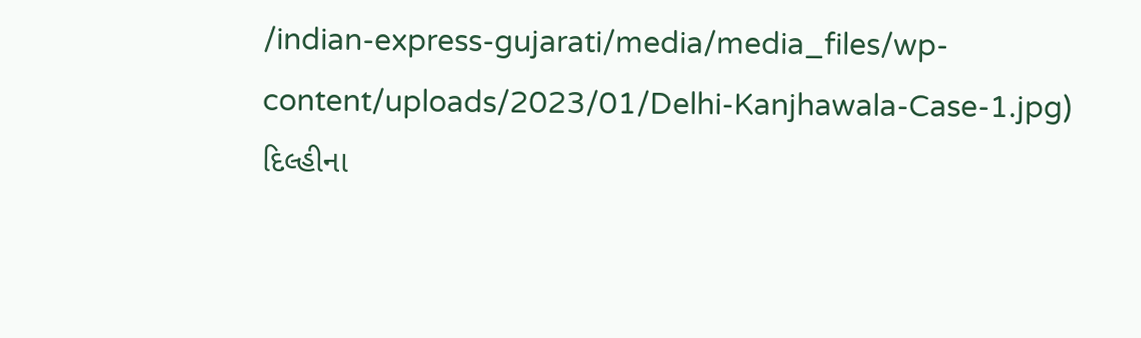/indian-express-gujarati/media/media_files/wp-content/uploads/2023/01/Delhi-Kanjhawala-Case-1.jpg)
દિલ્હીના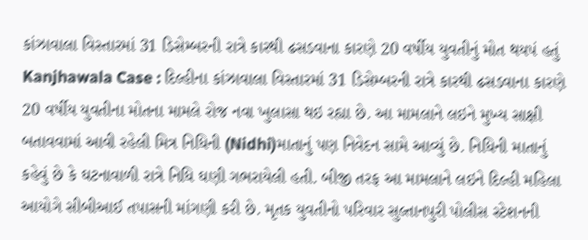કાંઝાવાલા વિસ્તારમાં 31 ડિસેમ્બરની રાત્રે કારથી ઢસડવાના કારણે 20 વર્ષીય યુવતીનું મોત થયપં હતું
Kanjhawala Case : દિલ્હીના કાંઝાવાલા વિસ્તારમાં 31 ડિસેમ્બરની રાત્રે કારથી ઢસડવાના કારણે 20 વર્ષીય યુવતીના મોતના મામલે રોજ નવા ખુલાસા થઇ રહ્યા છે. આ મામલાને લઇને મુખ્ય સાક્ષી બતાવવામાં આવી રહેલી મિત્ર નિધિની (Nidhi)માતાનું પણ નિવેદન સામે આવ્યું છે. નિધિની માતાનું કહેવું છે કે ઘટનાવાળી રાત્રે નિધિ ઘણી ગભરાયેલી હતી. બીજી તરફ આ મામલાને લઇને દિલ્હી મહિલા આયોગે સીબીઆઈ તપાસની માંગણી કરી છે. મૃતક યુવતીનો પરિવાર સુલ્તાનપુરી પોલીસ સ્ટેશનની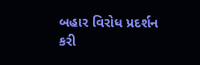બહાર વિરોધ પ્રદર્શન કરી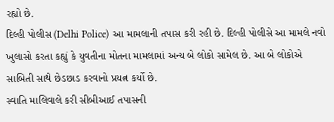રહ્યો છે.
દિલ્હી પોલીસ (Delhi Police) આ મામલાની તપાસ કરી રહી છે. દિલ્હી પોલીસે આ મામલે નવો ખુલાસો કરતા કહ્યું કે યુવતીના મોતના મામલામાં અન્ય બે લોકો સામેલ છે. આ બે લોકોએ સાબિતી સાથે છેડછાડ કરવાનો પ્રયત્ન કર્યો છે.
સ્વાતિ માલિવાલે કરી સીબીઆઈ તપાસની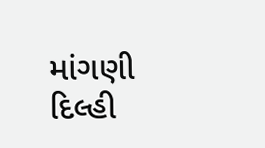માંગણી
દિલ્હી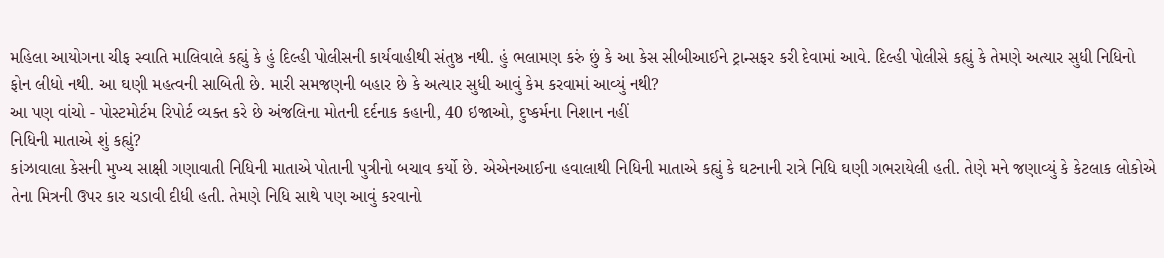મહિલા આયોગના ચીફ સ્વાતિ માલિવાલે કહ્યું કે હું દિલ્હી પોલીસની કાર્યવાહીથી સંતુષ્ઠ નથી. હું ભલામણ કરું છું કે આ કેસ સીબીઆઈને ટ્રાન્સફર કરી દેવામાં આવે. દિલ્હી પોલીસે કહ્યું કે તેમણે અત્યાર સુધી નિધિનો ફોન લીધો નથી. આ ઘણી મહત્વની સાબિતી છે. મારી સમજણની બહાર છે કે અત્યાર સુધી આવું કેમ કરવામાં આવ્યું નથી?
આ પણ વાંચો - પોસ્ટમોર્ટમ રિપોર્ટ વ્યક્ત કરે છે અંજલિના મોતની દર્દનાક કહાની, 40 ઇજાઓ, દુષ્કર્મના નિશાન નહીં
નિધિની માતાએ શું કહ્યું?
કાંઝાવાલા કેસની મુખ્ય સાક્ષી ગણાવાતી નિધિની માતાએ પોતાની પુત્રીનો બચાવ કર્યો છે. એએનઆઈના હવાલાથી નિધિની માતાએ કહ્યું કે ઘટનાની રાત્રે નિધિ ઘણી ગભરાયેલી હતી. તેણે મને જણાવ્યું કે કેટલાક લોકોએ તેના મિત્રની ઉપર કાર ચડાવી દીધી હતી. તેમણે નિધિ સાથે પણ આવું કરવાનો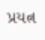પ્રયત્ન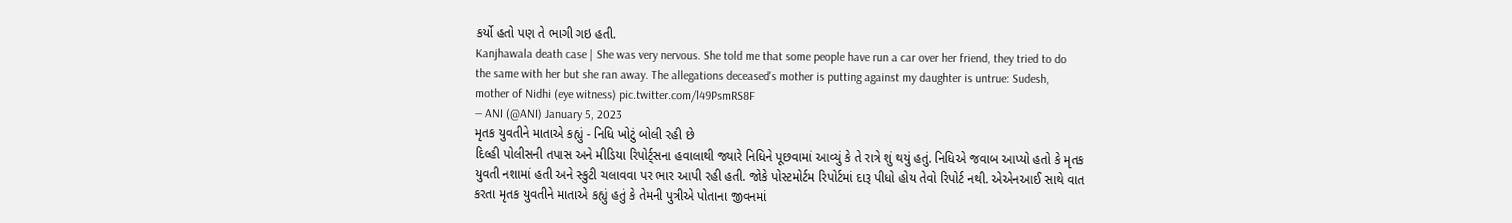કર્યો હતો પણ તે ભાગી ગઇ હતી.
Kanjhawala death case | She was very nervous. She told me that some people have run a car over her friend, they tried to do the same with her but she ran away. The allegations deceased's mother is putting against my daughter is untrue: Sudesh, mother of Nidhi (eye witness) pic.twitter.com/l49PsmRS8F
— ANI (@ANI) January 5, 2023
મૃતક યુવતીને માતાએ કહ્યું - નિધિ ખોટું બોલી રહી છે
દિલ્હી પોલીસની તપાસ અને મીડિયા રિપોર્ટ્સના હવાલાથી જ્યારે નિધિને પૂછવામાં આવ્યું કે તે રાત્રે શું થયું હતું. નિધિએ જવાબ આપ્યો હતો કે મૃતક યુવતી નશામાં હતી અને સ્કુટી ચલાવવા પર ભાર આપી રહી હતી. જોકે પોસ્ટમોર્ટમ રિપોર્ટમાં દારૂ પીધો હોય તેવો રિપોર્ટ નથી. એએનઆઈ સાથે વાત કરતા મૃતક યુવતીને માતાએ કહ્યું હતું કે તેમની પુત્રીએ પોતાના જીવનમાં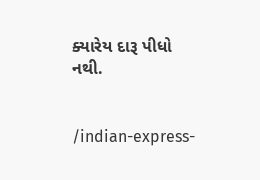ક્યારેય દારૂ પીધો નથી.


/indian-express-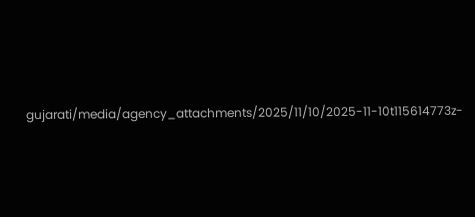gujarati/media/agency_attachments/2025/11/10/2025-11-10t115614773z-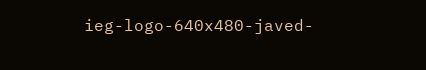ieg-logo-640x480-javed-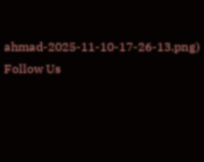ahmad-2025-11-10-17-26-13.png)
Follow Us